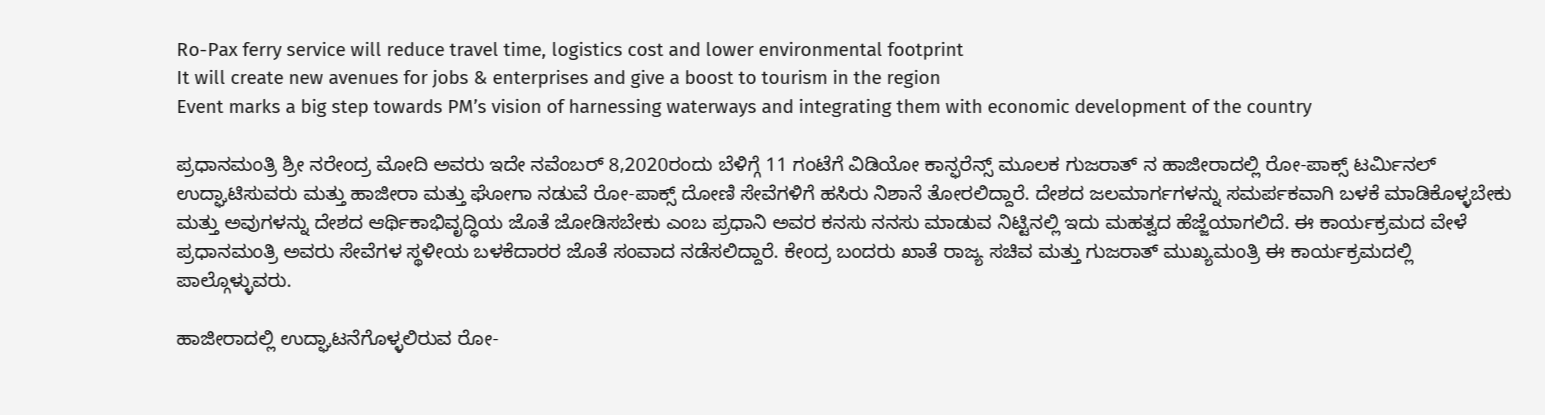Ro-Pax ferry service will reduce travel time, logistics cost and lower environmental footprint
It will create new avenues for jobs & enterprises and give a boost to tourism in the region
Event marks a big step towards PM’s vision of harnessing waterways and integrating them with economic development of the country

ಪ್ರಧಾನಮಂತ್ರಿ ಶ್ರೀ ನರೇಂದ್ರ ಮೋದಿ ಅವರು ಇದೇ ನವೆಂಬರ್ 8,2020ರಂದು ಬೆಳಿಗ್ಗೆ 11 ಗಂಟೆಗೆ ವಿಡಿಯೋ ಕಾನ್ಫರೆನ್ಸ್ ಮೂಲಕ ಗುಜರಾತ್ ನ ಹಾಜೀರಾದಲ್ಲಿ ರೋ-ಪಾಕ್ಸ್ ಟರ್ಮಿನಲ್ ಉದ್ಘಾಟಿಸುವರು ಮತ್ತು ಹಾಜೀರಾ ಮತ್ತು ಘೋಗಾ ನಡುವೆ ರೋ-ಪಾಕ್ಸ್ ದೋಣಿ ಸೇವೆಗಳಿಗೆ ಹಸಿರು ನಿಶಾನೆ ತೋರಲಿದ್ದಾರೆ. ದೇಶದ ಜಲಮಾರ್ಗಗಳನ್ನು ಸಮರ್ಪಕವಾಗಿ ಬಳಕೆ ಮಾಡಿಕೊಳ್ಳಬೇಕು ಮತ್ತು ಅವುಗಳನ್ನು ದೇಶದ ಆರ್ಥಿಕಾಭಿವೃದ್ಧಿಯ ಜೊತೆ ಜೋಡಿಸಬೇಕು ಎಂಬ ಪ್ರಧಾನಿ ಅವರ ಕನಸು ನನಸು ಮಾಡುವ ನಿಟ್ಟಿನಲ್ಲಿ ಇದು ಮಹತ್ವದ ಹೆಜ್ಜೆಯಾಗಲಿದೆ. ಈ ಕಾರ್ಯಕ್ರಮದ ವೇಳೆ ಪ್ರಧಾನಮಂತ್ರಿ ಅವರು ಸೇವೆಗಳ ಸ್ಥಳೀಯ ಬಳಕೆದಾರರ ಜೊತೆ ಸಂವಾದ ನಡೆಸಲಿದ್ದಾರೆ. ಕೇಂದ್ರ ಬಂದರು ಖಾತೆ ರಾಜ್ಯ ಸಚಿವ ಮತ್ತು ಗುಜರಾತ್ ಮುಖ್ಯಮಂತ್ರಿ ಈ ಕಾರ್ಯಕ್ರಮದಲ್ಲಿ ಪಾಲ್ಗೊಳ್ಳುವರು.

ಹಾಜೀರಾದಲ್ಲಿ ಉದ್ಘಾಟನೆಗೊಳ್ಳಲಿರುವ ರೋ-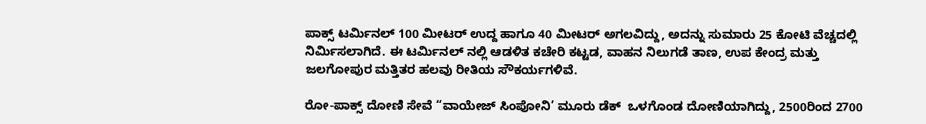ಪಾಕ್ಸ್ ಟರ್ಮಿನಲ್ 100 ಮೀಟರ್ ಉದ್ದ ಹಾಗೂ 40 ಮೀಟರ್ ಅಗಲವಿದ್ದು, ಅದನ್ನು ಸುಮಾರು 25 ಕೋಟಿ ವೆಚ್ಚದಲ್ಲಿ ನಿರ್ಮಿಸಲಾಗಿದೆ. ಈ ಟರ್ಮಿನಲ್ ನಲ್ಲಿ ಆಡಳಿತ ಕಚೇರಿ ಕಟ್ಟಡ, ವಾಹನ ನಿಲುಗಡೆ ತಾಣ, ಉಪ ಕೇಂದ್ರ ಮತ್ತು ಜಲಗೋಪುರ ಮತ್ತಿತರ ಹಲವು ರೀತಿಯ ಸೌಕರ್ಯಗಳಿವೆ.

ರೋ-ಪಾಕ್ಸ್ ದೋಣಿ ಸೇವೆ “ವಾಯೇಜ್ ಸಿಂಪೋನಿ’ ಮೂರು ಡೆಕ್  ಒಳಗೊಂಡ ದೋಣಿಯಾಗಿದ್ದು, 2500ರಿಂದ 2700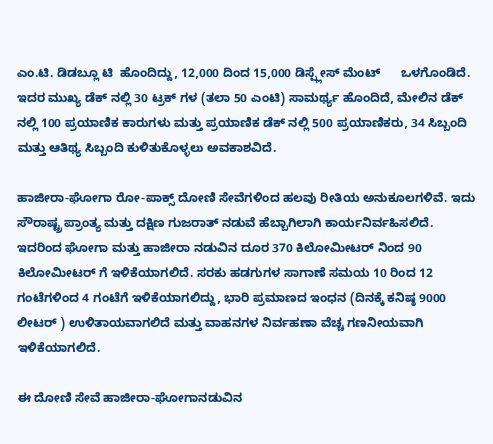ಎಂ.ಟಿ. ಡಿಡಬ್ಲೂ ಟಿ  ಹೊಂದಿದ್ದು, 12,000 ದಿಂದ 15,000 ಡಿಸ್ಪ್ಲೇಸ್ ಮೆಂಟ್      ಒಳಗೊಂಡಿದೆ. ಇದರ ಮುಖ್ಯ ಡೆಕ್ ನಲ್ಲಿ 30 ಟ್ರಕ್ ಗಳ (ತಲಾ 50 ಎಂಟಿ) ಸಾಮರ್ಥ್ಯ ಹೊಂದಿದೆ, ಮೇಲಿನ ಡೆಕ್ ನಲ್ಲಿ 100 ಪ್ರಯಾಣಿಕ ಕಾರುಗಳು ಮತ್ತು ಪ್ರಯಾಣಿಕ ಡೆಕ್ ನಲ್ಲಿ 500 ಪ್ರಯಾಣಿಕರು, 34 ಸಿಬ್ಬಂದಿ ಮತ್ತು ಆತಿಥ್ಯ ಸಿಬ್ಬಂದಿ ಕುಳಿತುಕೊಳ್ಳಲು ಅವಕಾಶವಿದೆ.

ಹಾಜೀರಾ-ಘೋಗಾ ರೋ-ಪಾಕ್ಸ್ ದೋಣಿ ಸೇವೆಗಳಿಂದ ಹಲವು ರೀತಿಯ ಅನುಕೂಲಗಳಿವೆ. ಇದು ಸೌರಾಷ್ಟ್ರ ಪ್ರಾಂತ್ಯ ಮತ್ತು ದಕ್ಷಿಣ ಗುಜರಾತ್ ನಡುವೆ ಹೆಬ್ಬಾಗಿಲಾಗಿ ಕಾರ್ಯನಿರ್ವಹಿಸಲಿದೆ. ಇದರಿಂದ ಘೋಗಾ ಮತ್ತು ಹಾಜೀರಾ ನಡುವಿನ ದೂರ 370 ಕಿಲೋಮೀಟರ್ ನಿಂದ 90 ಕಿಲೋಮೀಟರ್ ಗೆ ಇಳಿಕೆಯಾಗಲಿದೆ. ಸರಕು ಹಡಗುಗಳ ಸಾಗಾಣೆ ಸಮಯ 10 ರಿಂದ 12 ಗಂಟೆಗಳಿಂದ 4 ಗಂಟೆಗೆ ಇಳಿಕೆಯಾಗಲಿದ್ದು, ಭಾರಿ ಪ್ರಮಾಣದ ಇಂಧನ (ದಿನಕ್ಕೆ ಕನಿಷ್ಠ 9000 ಲೀಟರ್ ) ಉಳಿತಾಯವಾಗಲಿದೆ ಮತ್ತು ವಾಹನಗಳ ನಿರ್ವಹಣಾ ವೆಚ್ಚ ಗಣನೀಯವಾಗಿ ಇಳಿಕೆಯಾಗಲಿದೆ.

ಈ ದೋಣಿ ಸೇವೆ ಹಾಜೀರಾ-ಘೋಗಾನಡುವಿನ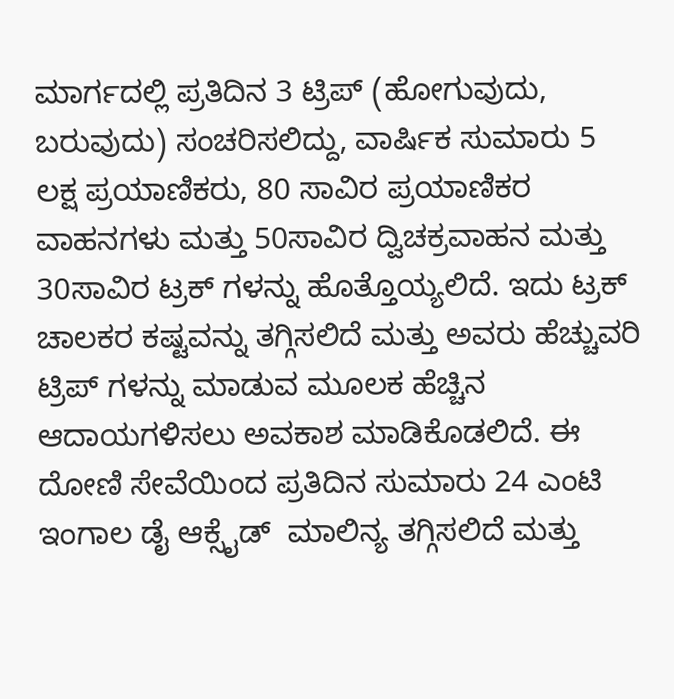ಮಾರ್ಗದಲ್ಲಿ ಪ್ರತಿದಿನ 3 ಟ್ರಿಪ್ (ಹೋಗುವುದು, ಬರುವುದು) ಸಂಚರಿಸಲಿದ್ದು, ವಾರ್ಷಿಕ ಸುಮಾರು 5 ಲಕ್ಷ ಪ್ರಯಾಣಿಕರು, 80 ಸಾವಿರ ಪ್ರಯಾಣಿಕರ ವಾಹನಗಳು ಮತ್ತು 50ಸಾವಿರ ದ್ವಿಚಕ್ರವಾಹನ ಮತ್ತು 30ಸಾವಿರ ಟ್ರಕ್ ಗಳನ್ನು ಹೊತ್ತೊಯ್ಯಲಿದೆ. ಇದು ಟ್ರಕ್ ಚಾಲಕರ ಕಷ್ಟವನ್ನು ತಗ್ಗಿಸಲಿದೆ ಮತ್ತು ಅವರು ಹೆಚ್ಚುವರಿ ಟ್ರಿಪ್ ಗಳನ್ನು ಮಾಡುವ ಮೂಲಕ ಹೆಚ್ಚಿನ ಆದಾಯಗಳಿಸಲು ಅವಕಾಶ ಮಾಡಿಕೊಡಲಿದೆ. ಈ ದೋಣಿ ಸೇವೆಯಿಂದ ಪ್ರತಿದಿನ ಸುಮಾರು 24 ಎಂಟಿ ಇಂಗಾಲ ಡೈ ಆಕ್ಸೈಡ್  ಮಾಲಿನ್ಯ ತಗ್ಗಿಸಲಿದೆ ಮತ್ತು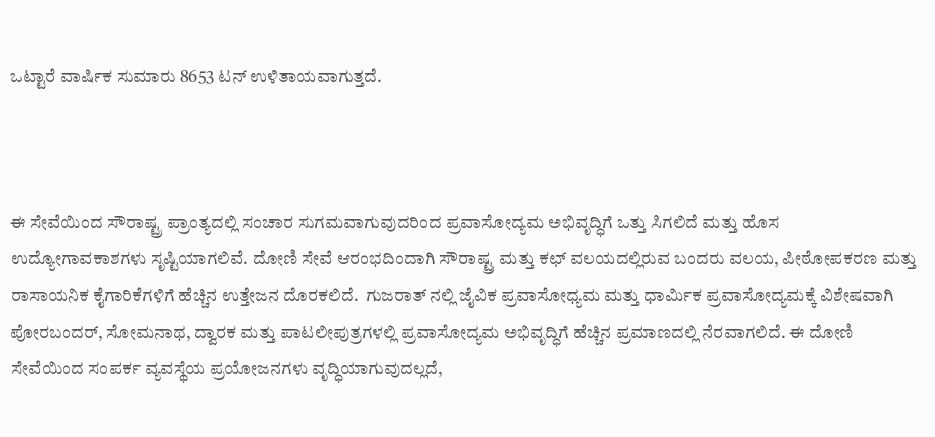ಒಟ್ಟಾರೆ ವಾರ್ಷಿಕ ಸುಮಾರು 8653 ಟನ್ ಉಳಿತಾಯವಾಗುತ್ತದೆ.



ಈ ಸೇವೆಯಿಂದ ಸೌರಾಷ್ಟ್ರ ಪ್ರಾಂತ್ಯದಲ್ಲಿ ಸಂಚಾರ ಸುಗಮವಾಗುವುದರಿಂದ ಪ್ರವಾಸೋದ್ಯಮ ಅಭಿವೃದ್ಧಿಗೆ ಒತ್ತು ಸಿಗಲಿದೆ ಮತ್ತು ಹೊಸ ಉದ್ಯೋಗಾವಕಾಶಗಳು ಸೃಷ್ಟಿಯಾಗಲಿವೆ. ದೋಣಿ ಸೇವೆ ಆರಂಭದಿಂದಾಗಿ ಸೌರಾಷ್ಟ್ರ ಮತ್ತು ಕಛ್ ವಲಯದಲ್ಲಿರುವ ಬಂದರು ವಲಯ, ಪೀಠೋಪಕರಣ ಮತ್ತು ರಾಸಾಯನಿಕ ಕೈಗಾರಿಕೆಗಳಿಗೆ ಹೆಚ್ಚಿನ ಉತ್ತೇಜನ ದೊರಕಲಿದೆ.  ಗುಜರಾತ್ ನಲ್ಲಿ ಜೈವಿಕ ಪ್ರವಾಸೋಧ್ಯಮ ಮತ್ತು ಧಾರ್ಮಿಕ ಪ್ರವಾಸೋದ್ಯಮಕ್ಕೆ ವಿಶೇಷವಾಗಿ ಪೋರಬಂದರ್, ಸೋಮನಾಥ, ದ್ವಾರಕ ಮತ್ತು ಪಾಟಲೀಪುತ್ರಗಳಲ್ಲಿ ಪ್ರವಾಸೋದ್ಯಮ ಅಭಿವೃದ್ಧಿಗೆ ಹೆಚ್ಚಿನ ಪ್ರಮಾಣದಲ್ಲಿ ನೆರವಾಗಲಿದೆ. ಈ ದೋಣಿ ಸೇವೆಯಿಂದ ಸಂಪರ್ಕ ವ್ಯವಸ್ಥೆಯ ಪ್ರಯೋಜನಗಳು ವೃದ್ಧಿಯಾಗುವುದಲ್ಲದೆ,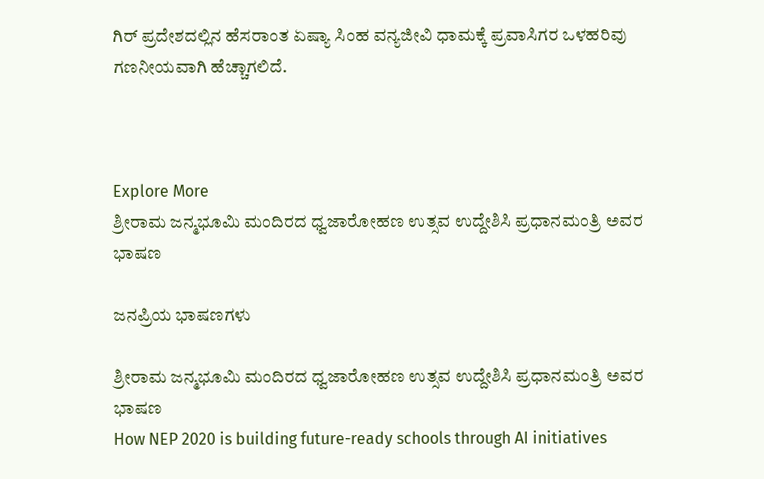ಗಿರ್ ಪ್ರದೇಶದಲ್ಲಿನ ಹೆಸರಾಂತ ಏಷ್ಯಾ ಸಿಂಹ ವನ್ಯಜೀವಿ ಧಾಮಕ್ಕೆ ಪ್ರವಾಸಿಗರ ಒಳಹರಿವು ಗಣನೀಯವಾಗಿ ಹೆಚ್ಚಾಗಲಿದೆ.



Explore More
ಶ್ರೀರಾಮ ಜನ್ಮಭೂಮಿ ಮಂದಿರದ ಧ್ವಜಾರೋಹಣ ಉತ್ಸವ ಉದ್ದೇಶಿಸಿ ಪ್ರಧಾನಮಂತ್ರಿ ಅವರ ಭಾಷಣ

ಜನಪ್ರಿಯ ಭಾಷಣಗಳು

ಶ್ರೀರಾಮ ಜನ್ಮಭೂಮಿ ಮಂದಿರದ ಧ್ವಜಾರೋಹಣ ಉತ್ಸವ ಉದ್ದೇಶಿಸಿ ಪ್ರಧಾನಮಂತ್ರಿ ಅವರ ಭಾಷಣ
How NEP 2020 is building future-ready schools through AI initiatives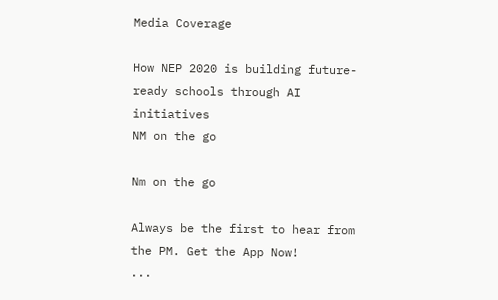Media Coverage

How NEP 2020 is building future-ready schools through AI initiatives
NM on the go

Nm on the go

Always be the first to hear from the PM. Get the App Now!
...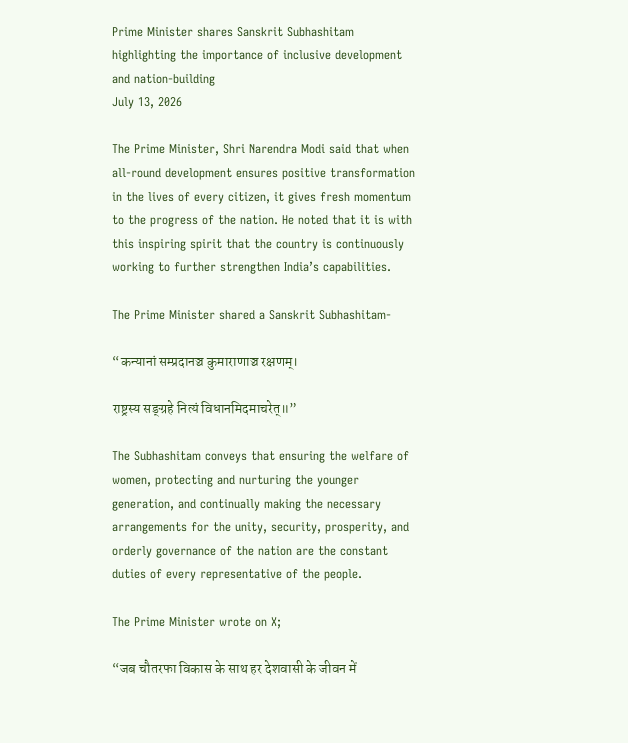Prime Minister shares Sanskrit Subhashitam highlighting the importance of inclusive development and nation-building
July 13, 2026

The Prime Minister, Shri Narendra Modi said that when all-round development ensures positive transformation in the lives of every citizen, it gives fresh momentum to the progress of the nation. He noted that it is with this inspiring spirit that the country is continuously working to further strengthen India’s capabilities.

The Prime Minister shared a Sanskrit Subhashitam-

“कन्यानां सम्प्रदानञ्च कुमाराणाञ्च रक्षणम्।

राष्ट्रस्य सङ्ग्रहे नित्यं विधानमिदमाचरेत्॥”

The Subhashitam conveys that ensuring the welfare of women, protecting and nurturing the younger generation, and continually making the necessary arrangements for the unity, security, prosperity, and orderly governance of the nation are the constant duties of every representative of the people.

The Prime Minister wrote on X;

“जब चौतरफा विकास के साथ हर देशवासी के जीवन में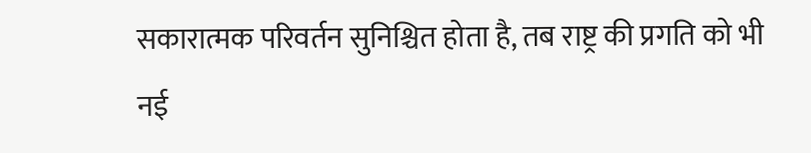सकारात्मक परिवर्तन सुनिश्चित होता है, तब राष्ट्र की प्रगति को भी नई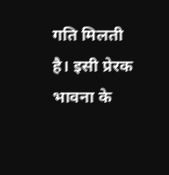गति मिलती है। इसी प्रेरक भावना के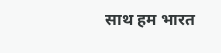साथ हम भारत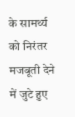के सामर्थ्य को निरंतर मजबूती देने में जुटे हुए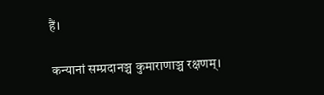हैं।

कन्यानां सम्प्रदानञ्च कुमाराणाञ्च रक्षणम्।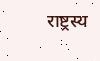राष्ट्रस्य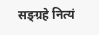सङ्ग्रहे नित्यं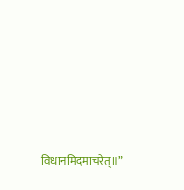विधानमिदमाचरेत्॥”